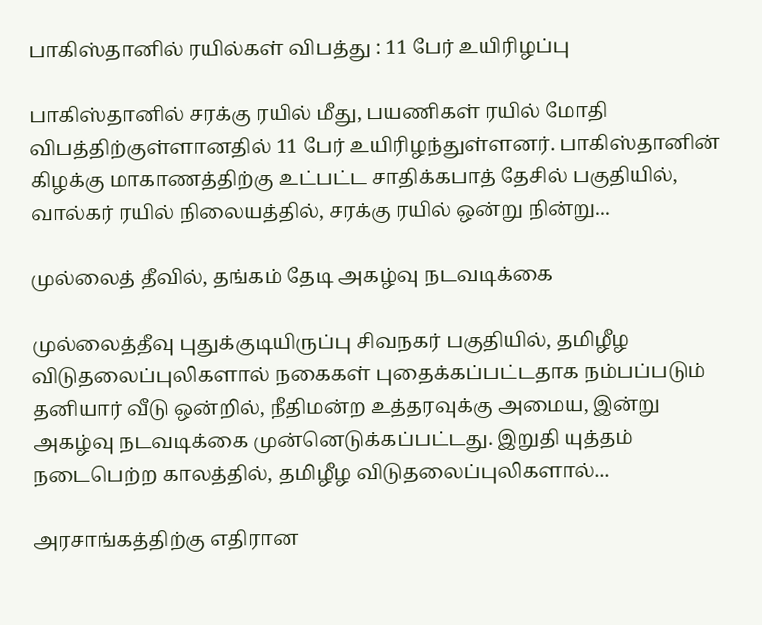பாகிஸ்தானில் ரயில்கள் விபத்து : 11 பேர் உயிரிழப்பு

பாகிஸ்தானில் சரக்கு ரயில் மீது, பயணிகள் ரயில் மோதி விபத்திற்குள்ளானதில் 11 பேர் உயிரிழந்துள்ளனர். பாகிஸ்தானின் கிழக்கு மாகாணத்திற்கு உட்பட்ட சாதிக்கபாத் தேசில் பகுதியில், வால்கர் ரயில் நிலையத்தில், சரக்கு ரயில் ஒன்று நின்று...

முல்லைத் தீவில், தங்கம் தேடி அகழ்வு நடவடிக்கை

முல்லைத்தீவு புதுக்குடியிருப்பு சிவநகர் பகுதியில், தமிழீழ விடுதலைப்புலிகளால் நகைகள் புதைக்கப்பட்டதாக நம்பப்படும் தனியார் வீடு ஒன்றில், நீதிமன்ற உத்தரவுக்கு அமைய, இன்று அகழ்வு நடவடிக்கை முன்னெடுக்கப்பட்டது. இறுதி யுத்தம் நடைபெற்ற காலத்தில், தமிழீழ விடுதலைப்புலிகளால்...

அரசாங்கத்திற்கு எதிரான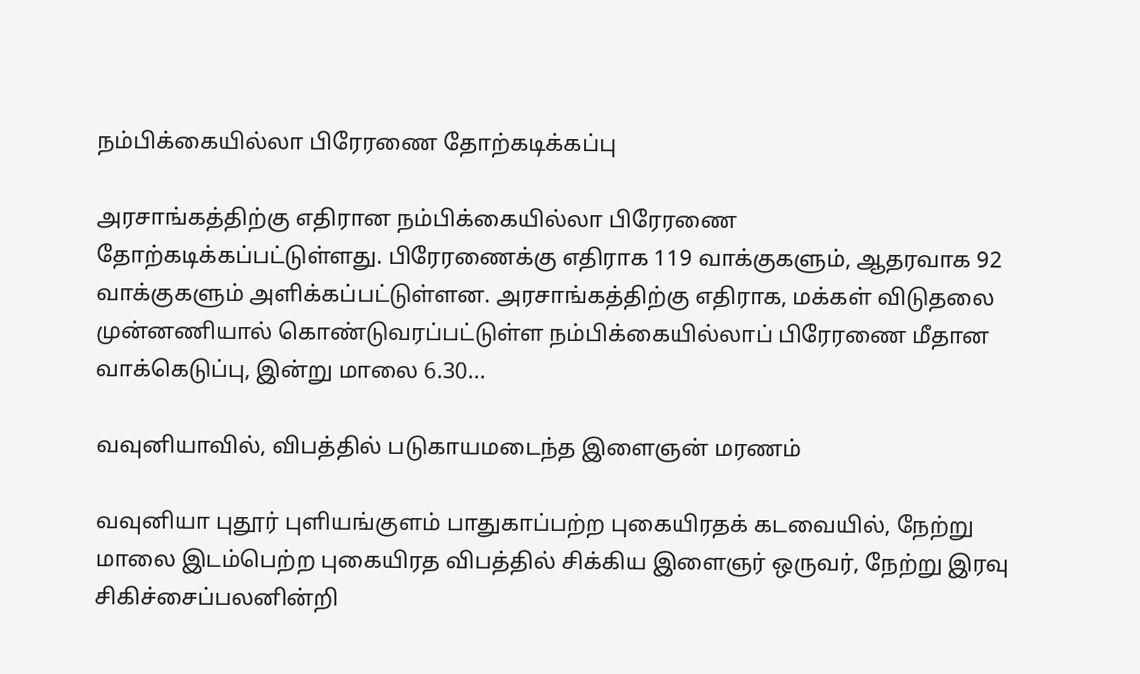நம்பிக்கையில்லா பிரேரணை தோற்கடிக்கப்பு

அரசாங்கத்திற்கு எதிரான நம்பிக்கையில்லா பிரேரணை தோற்கடிக்கப்பட்டுள்ளது. பிரேரணைக்கு எதிராக 119 வாக்குகளும், ஆதரவாக 92 வாக்குகளும் அளிக்கப்பட்டுள்ளன. அரசாங்கத்திற்கு எதிராக, மக்கள் விடுதலை முன்னணியால் கொண்டுவரப்பட்டுள்ள நம்பிக்கையில்லாப் பிரேரணை மீதான வாக்கெடுப்பு, இன்று மாலை 6.30...

வவுனியாவில், விபத்தில் படுகாயமடைந்த இளைஞன் மரணம்

வவுனியா புதூர் புளியங்குளம் பாதுகாப்பற்ற புகையிரதக் கடவையில், நேற்று மாலை இடம்பெற்ற புகையிரத விபத்தில் சிக்கிய இளைஞர் ஒருவர், நேற்று இரவு சிகிச்சைப்பலனின்றி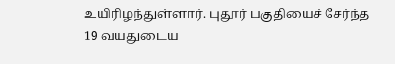உயிரிழந்துள்ளார். புதூர் பகுதியைச் சேர்ந்த 19 வயதுடைய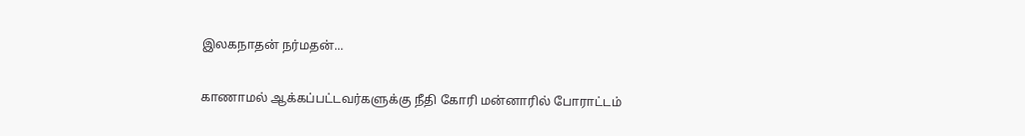இலகநாதன் நர்மதன்...

காணாமல் ஆக்கப்பட்டவர்களுக்கு நீதி கோரி மன்னாரில் போராட்டம்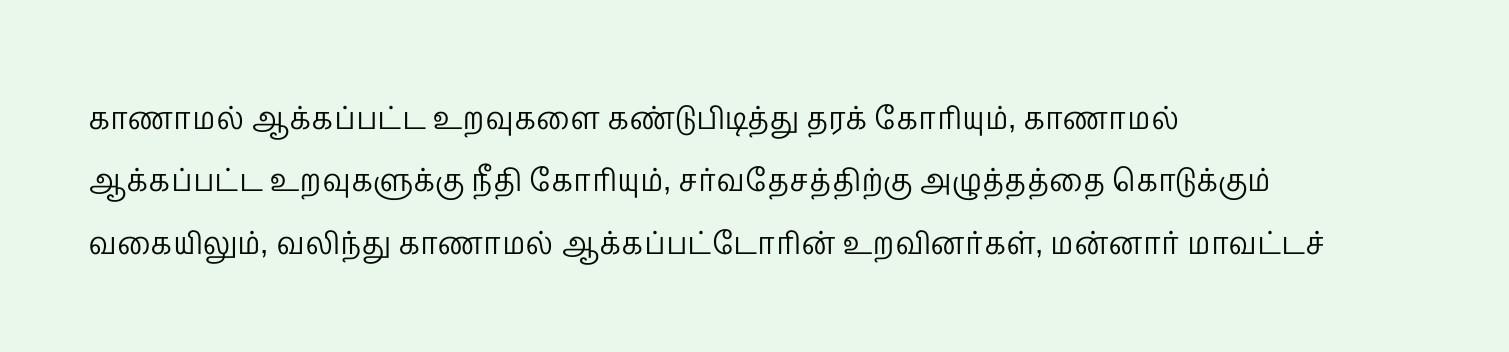காணாமல் ஆக்கப்பட்ட உறவுகளை கண்டுபிடித்து தரக் கோரியும், காணாமல் ஆக்கப்பட்ட உறவுகளுக்கு நீதி கோரியும், சர்வதேசத்திற்கு அழுத்தத்தை கொடுக்கும் வகையிலும், வலிந்து காணாமல் ஆக்கப்பட்டோரின் உறவினர்கள், மன்னார் மாவட்டச்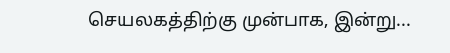செயலகத்திற்கு முன்பாக, இன்று...